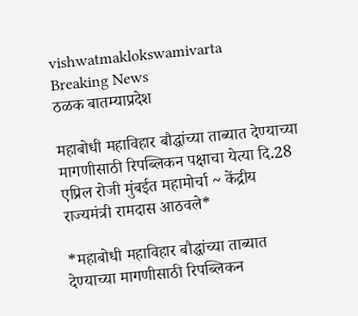vishwatmaklokswamivarta
Breaking News
ठळक बातम्याप्रदेश

महाबोधी महाविहार बौद्धांच्या ताब्यात देण्याच्या मागणीसाठी रिपब्लिकन पक्षाचा येत्या दि.28 एप्रिल रोजी मुंबईत महामोर्चा ~ केंद्रीय राज्यमंत्री रामदास आठवले*

*महाबोधी महाविहार बौद्धांच्या ताब्यात देण्याच्या मागणीसाठी रिपब्लिकन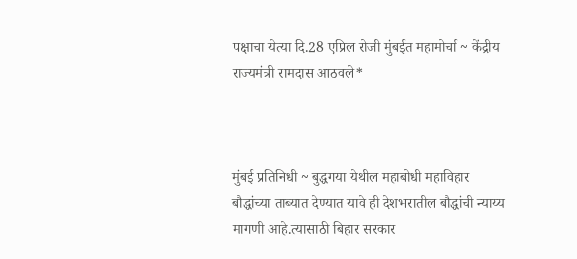पक्षाचा येत्या दि.28 एप्रिल रोजी मुंबईत महामोर्चा ~ केंद्रीय राज्यमंत्री रामदास आठवले*



मुंबई प्रतिनिधी ~ बुद्धगया येथील महाबोधी महाविहार बौद्धांच्या ताब्यात देण्यात यावे ही देशभरातील बौद्धांची न्याय्य मागणी आहे.त्यासाठी बिहार सरकार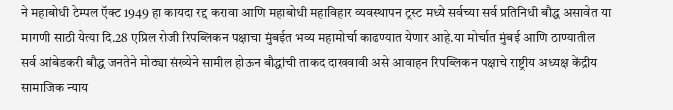ने महाबोधी टेम्पल ऍक्ट 1949 हा कायदा रद्द करावा आणि महाबोधी महाविहार व्यवस्थापन ट्रस्ट मध्ये सर्वच्या सर्व प्रतिनिधी बौद्ध असावेत या मागणी साठी येत्या दि.28 एप्रिल रोजी रिपब्लिकन पक्षाचा मुंबईत भव्य महामोर्चा काढण्यात येणार आहे.या मोर्चात मुंबई आणि ठाण्यातील सर्व आंबेडकरी बौद्ध जनतेने मोठ्या संख्येने सामील होऊन बौद्धांची ताकद दाखवावी असे आवाहन रिपब्लिकन पक्षाचे राष्ट्रीय अध्यक्ष केंद्रीय सामाजिक न्याय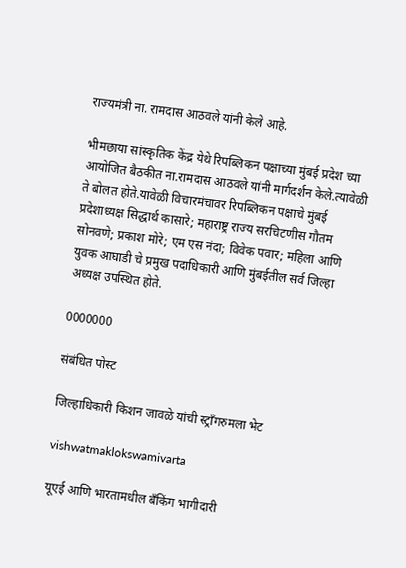राज्यमंत्री ना. रामदास आठवले यांनी केले आहे.

भीमछाया सांस्कृतिक केंद्र येथे रिपब्लिकन पक्षाच्या मुंबई प्रदेश च्या आयोजित बैठकीत ना.रामदास आठवले यांनी मार्गदर्शन केले.त्यावेळी ते बोलत होते.यावेळी विचारमंचावर रिपब्लिकन पक्षाचे मुंबई प्रदेशाध्यक्ष सिद्धार्थ कासारे; महाराष्ट्र राज्य सरचिटणीस गौतम सोनवणे; प्रकाश मोरे; एम एस नंदा; विवेक पवार; महिला आणि युवक आघाडी चे प्रमुख पदाधिकारी आणि मुंबईतील सर्व जिल्हा अध्यक्ष उपस्थित होते.

0000000

संबंधित पोस्ट

जिल्हाधिकारी किशन जावळे यांची स्ट्राँगरुमला भेट

vishwatmaklokswamivarta

यूएई आणि भारतामधील बँकिंग भागीदारी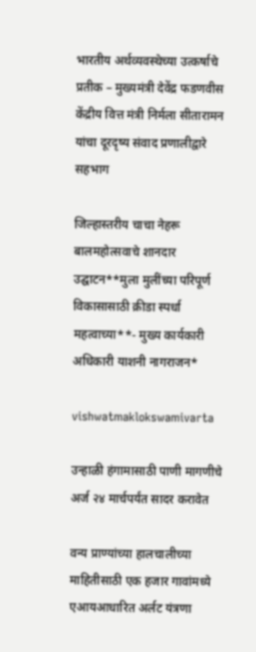भारतीय अर्थव्यवस्थेच्या उत्कर्षाचे प्रतीक – मुख्यमंत्री देवेंद्र फडणवीस केंद्रीय वित्त मंत्री निर्मला सीतारामन यांचा दूरदृष्य संवाद प्रणालीद्वारे सहभाग

जिल्हास्तरीय चाचा नेहरू बालमहोत्सवाचे शानदार उद्घाटन**मुला मुलींच्या परिपूर्ण विकासासाठी क्रीडा स्पर्धा महत्वाच्या**- मुख्य कार्यकारी अधिकारी याशनी नागराजन*

vishwatmaklokswamivarta

उन्हाळी हंगामासाठी पाणी मागणीचे अर्ज २४ मार्चपर्यंत सादर करावेत

वन्य प्राण्यांच्या हालचालीच्या माहितीसाठी एक हजार गावांमध्ये एआयआधारित अर्लट यंत्रणा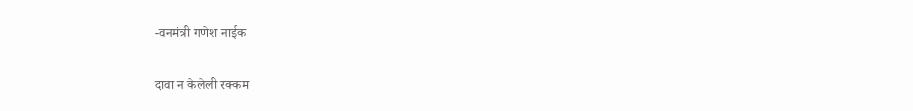-वनमंत्री गणेश नाईक

दावा न केलेली रक्कम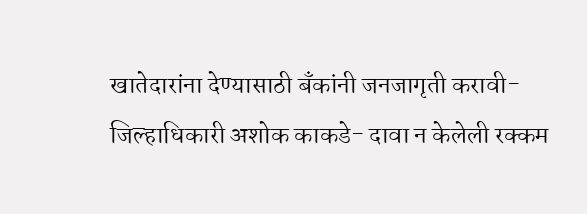खातेदारांना देण्यासाठी बँकांनी जनजागृती करावी- जिल्हाधिकारी अशोक काकडे- दावा न केलेली रक्कम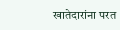खातेदारांना परत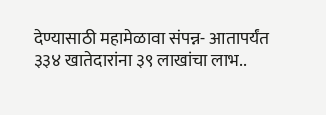देण्यासाठी महामेळावा संपन्न- आतापर्यंत ३३४ खातेदारांना ३९ लाखांचा लाभ..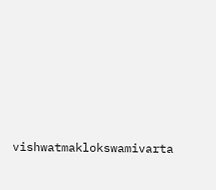vishwatmaklokswamivarta